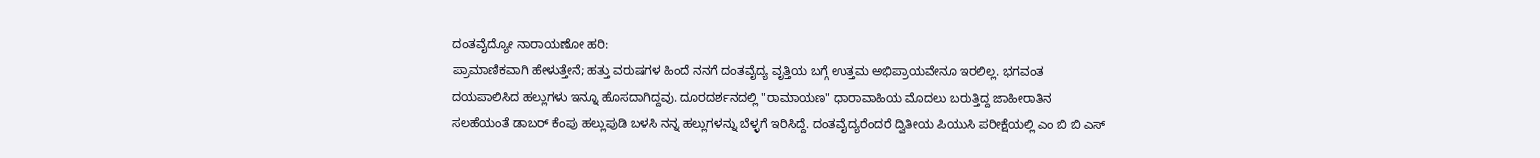ದಂತವೈದ್ಯೋ ನಾರಾಯಣೋ ಹರಿ:
ಪ್ರಾಮಾಣಿಕವಾಗಿ ಹೇಳುತ್ತೇನೆ; ಹತ್ತು ವರುಷಗಳ ಹಿಂದೆ ನನಗೆ ದಂತವೈದ್ಯ ವೃತ್ತಿಯ ಬಗ್ಗೆ ಉತ್ತಮ ಅಭಿಪ್ರಾಯವೇನೂ ಇರಲಿಲ್ಲ. ಭಗವಂತ ದಯಪಾಲಿಸಿದ ಹಲ್ಲುಗಳು ಇನ್ನೂ ಹೊಸದಾಗಿದ್ದವು. ದೂರದರ್ಶನದಲ್ಲಿ "ರಾಮಾಯಣ" ಧಾರಾವಾಹಿಯ ಮೊದಲು ಬರುತ್ತಿದ್ದ ಜಾಹೀರಾತಿನ ಸಲಹೆಯಂತೆ ಡಾಬರ್ ಕೆಂಪು ಹಲ್ಲುಪುಡಿ ಬಳಸಿ ನನ್ನ ಹಲ್ಲುಗಳನ್ನು ಬೆಳ್ಳಗೆ ಇರಿಸಿದ್ದೆ. ದಂತವೈದ್ಯರೆಂದರೆ ದ್ವಿತೀಯ ಪಿಯುಸಿ ಪರೀಕ್ಷೆಯಲ್ಲಿ ಎಂ ಬಿ ಬಿ ಎಸ್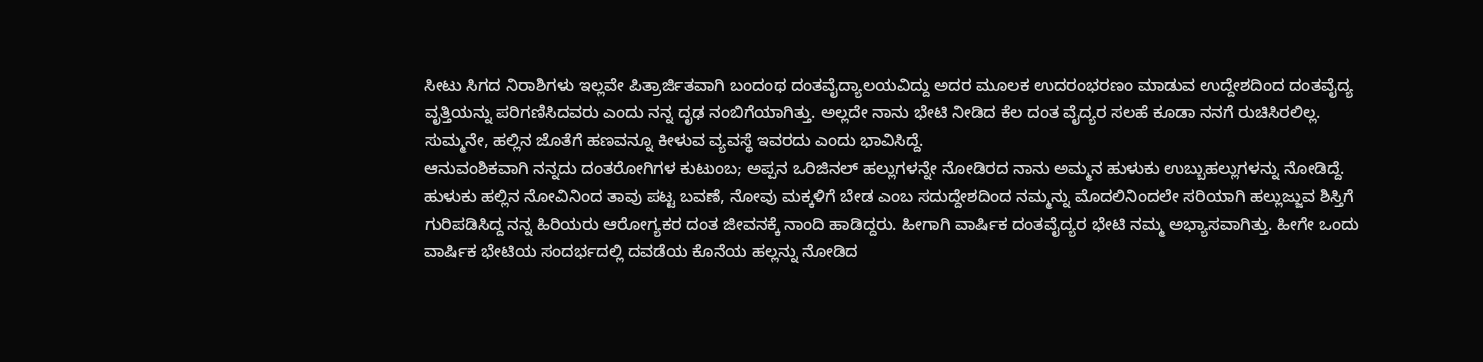ಸೀಟು ಸಿಗದ ನಿರಾಶಿಗಳು ಇಲ್ಲವೇ ಪಿತ್ರಾರ್ಜಿತವಾಗಿ ಬಂದಂಥ ದಂತವೈದ್ಯಾಲಯವಿದ್ದು ಅದರ ಮೂಲಕ ಉದರಂಭರಣಂ ಮಾಡುವ ಉದ್ದೇಶದಿಂದ ದಂತವೈದ್ಯ ವೃತ್ತಿಯನ್ನು ಪರಿಗಣಿಸಿದವರು ಎಂದು ನನ್ನ ದೃಢ ನಂಬಿಗೆಯಾಗಿತ್ತು. ಅಲ್ಲದೇ ನಾನು ಭೇಟಿ ನೀಡಿದ ಕೆಲ ದಂತ ವೈದ್ಯರ ಸಲಹೆ ಕೂಡಾ ನನಗೆ ರುಚಿಸಿರಲಿಲ್ಲ. ಸುಮ್ಮನೇ, ಹಲ್ಲಿನ ಜೊತೆಗೆ ಹಣವನ್ನೂ ಕೀಳುವ ವ್ಯವಸ್ಥೆ ಇವರದು ಎಂದು ಭಾವಿಸಿದ್ದೆ.
ಆನುವಂಶಿಕವಾಗಿ ನನ್ನದು ದಂತರೋಗಿಗಳ ಕುಟುಂಬ; ಅಪ್ಪನ ಒರಿಜಿನಲ್ ಹಲ್ಲುಗಳನ್ನೇ ನೋಡಿರದ ನಾನು ಅಮ್ಮನ ಹುಳುಕು ಉಬ್ಬುಹಲ್ಲುಗಳನ್ನು ನೋಡಿದ್ದೆ. ಹುಳುಕು ಹಲ್ಲಿನ ನೋವಿನಿಂದ ತಾವು ಪಟ್ಟ ಬವಣೆ, ನೋವು ಮಕ್ಕಳಿಗೆ ಬೇಡ ಎಂಬ ಸದುದ್ದೇಶದಿಂದ ನಮ್ಮನ್ನು ಮೊದಲಿನಿಂದಲೇ ಸರಿಯಾಗಿ ಹಲ್ಲುಜ್ಜುವ ಶಿಸ್ತಿಗೆ ಗುರಿಪಡಿಸಿದ್ದ ನನ್ನ ಹಿರಿಯರು ಆರೋಗ್ಯಕರ ದಂತ ಜೀವನಕ್ಕೆ ನಾಂದಿ ಹಾಡಿದ್ದರು. ಹೀಗಾಗಿ ವಾರ್ಷಿಕ ದಂತವೈದ್ಯರ ಭೇಟಿ ನಮ್ಮ ಅಭ್ಯಾಸವಾಗಿತ್ತು. ಹೀಗೇ ಒಂದು ವಾರ್ಷಿಕ ಭೇಟಿಯ ಸಂದರ್ಭದಲ್ಲಿ ದವಡೆಯ ಕೊನೆಯ ಹಲ್ಲನ್ನು ನೋಡಿದ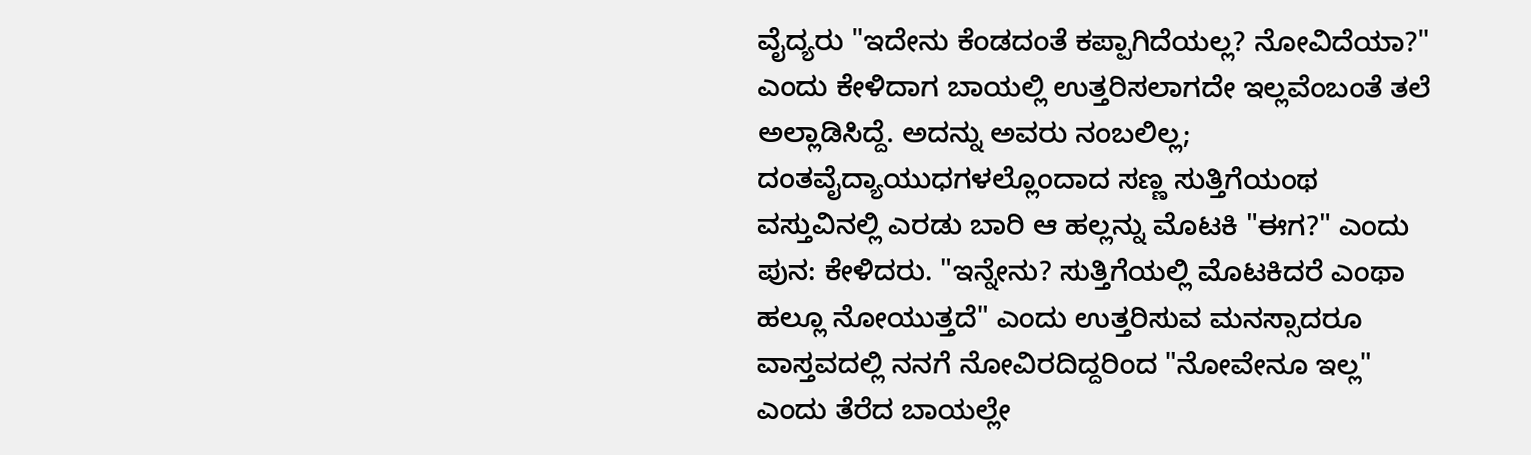ವೈದ್ಯರು "ಇದೇನು ಕೆಂಡದಂತೆ ಕಪ್ಪಾಗಿದೆಯಲ್ಲ? ನೋವಿದೆಯಾ?" ಎಂದು ಕೇಳಿದಾಗ ಬಾಯಲ್ಲಿ ಉತ್ತರಿಸಲಾಗದೇ ಇಲ್ಲವೆಂಬಂತೆ ತಲೆ ಅಲ್ಲಾಡಿಸಿದ್ದೆ. ಅದನ್ನು ಅವರು ನಂಬಲಿಲ್ಲ; ದಂತವೈದ್ಯಾಯುಧಗಳಲ್ಲೊಂದಾದ ಸಣ್ಣ ಸುತ್ತಿಗೆಯಂಥ ವಸ್ತುವಿನಲ್ಲಿ ಎರಡು ಬಾರಿ ಆ ಹಲ್ಲನ್ನು ಮೊಟಕಿ "ಈಗ?" ಎಂದು ಪುನ: ಕೇಳಿದರು. "ಇನ್ನೇನು? ಸುತ್ತಿಗೆಯಲ್ಲಿ ಮೊಟಕಿದರೆ ಎಂಥಾ ಹಲ್ಲೂ ನೋಯುತ್ತದೆ" ಎಂದು ಉತ್ತರಿಸುವ ಮನಸ್ಸಾದರೂ ವಾಸ್ತವದಲ್ಲಿ ನನಗೆ ನೋವಿರದಿದ್ದರಿಂದ "ನೋವೇನೂ ಇಲ್ಲ" ಎಂದು ತೆರೆದ ಬಾಯಲ್ಲೇ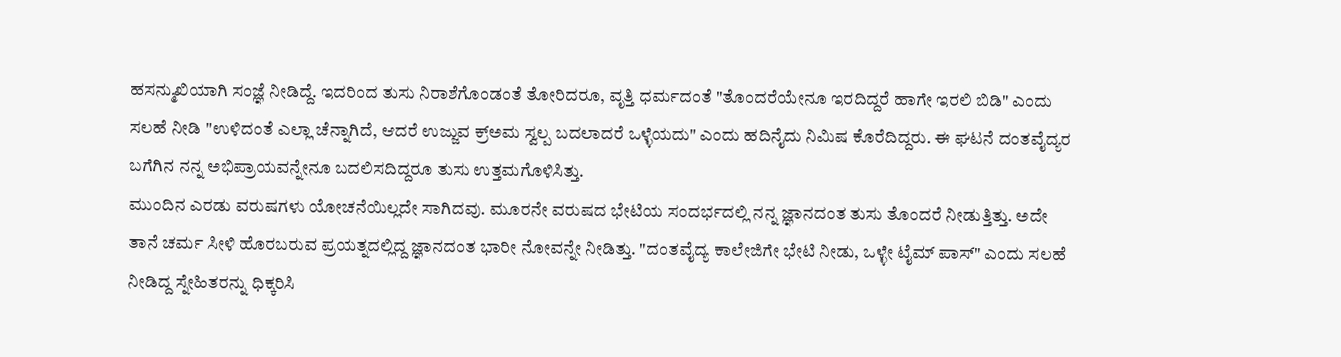ಹಸನ್ಮುಖಿಯಾಗಿ ಸಂಜ್ಞೆ ನೀಡಿದ್ದೆ. ಇದರಿಂದ ತುಸು ನಿರಾಶೆಗೊಂಡಂತೆ ತೋರಿದರೂ, ವೃತ್ತಿ ಧರ್ಮದಂತೆ "ತೊಂದರೆಯೇನೂ ಇರದಿದ್ದರೆ ಹಾಗೇ ಇರಲಿ ಬಿಡಿ" ಎಂದು ಸಲಹೆ ನೀಡಿ "ಉಳಿದಂತೆ ಎಲ್ಲಾ ಚೆನ್ನಾಗಿದೆ, ಆದರೆ ಉಜ್ಜುವ ಕ್ರ್ಅಮ ಸ್ವಲ್ಪ ಬದಲಾದರೆ ಒಳ್ಳೆಯದು" ಎಂದು ಹದಿನೈದು ನಿಮಿಷ ಕೊರೆದಿದ್ದರು. ಈ ಘಟನೆ ದಂತವೈದ್ಯರ ಬಗೆಗಿನ ನನ್ನ ಅಭಿಪ್ರಾಯವನ್ನೇನೂ ಬದಲಿಸದಿದ್ದರೂ ತುಸು ಉತ್ತಮಗೊಳಿಸಿತ್ತು.
ಮುಂದಿನ ಎರಡು ವರುಷಗಳು ಯೋಚನೆಯಿಲ್ಲದೇ ಸಾಗಿದವು. ಮೂರನೇ ವರುಷದ ಭೇಟಿಯ ಸಂದರ್ಭದಲ್ಲಿ ನನ್ನ ಜ್ಞಾನದಂತ ತುಸು ತೊಂದರೆ ನೀಡುತ್ತಿತ್ತು. ಅದೇ ತಾನೆ ಚರ್ಮ ಸೀಳಿ ಹೊರಬರುವ ಪ್ರಯತ್ನದಲ್ಲಿದ್ದ ಜ್ಞಾನದಂತ ಭಾರೀ ನೋವನ್ನೇ ನೀಡಿತ್ತು. "ದಂತವೈದ್ಯ ಕಾಲೇಜಿಗೇ ಭೇಟಿ ನೀಡು, ಒಳ್ಳೇ ಟೈಮ್ ಪಾಸ್" ಎಂದು ಸಲಹೆ ನೀಡಿದ್ದ ಸ್ನೇಹಿತರನ್ನು ಧಿಕ್ಕರಿಸಿ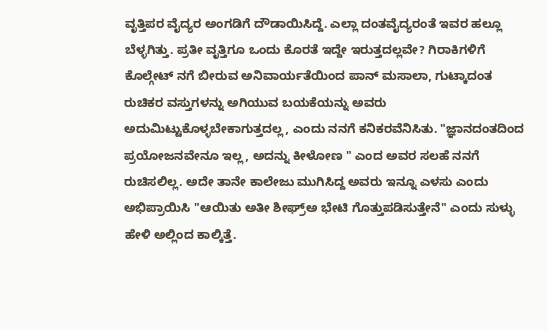ವೃತ್ತಿಪರ ವೈದ್ಯರ ಅಂಗಡಿಗೆ ದೌಡಾಯಿಸಿದ್ದೆ. ಎಲ್ಲಾ ದಂತವೈದ್ಯರಂತೆ ಇವರ ಹಲ್ಲೂ ಬೆಳ್ಳಗಿತ್ತು. ಪ್ರತೀ ವೃತ್ತಿಗೂ ಒಂದು ಕೊರತೆ ಇದ್ದೇ ಇರುತ್ತದಲ್ಲವೇ? ಗಿರಾಕಿಗಳಿಗೆ ಕೊಲ್ಗೇಟ್ ನಗೆ ಬೀರುವ ಅನಿವಾರ್ಯತೆಯಿಂದ ಪಾನ್ ಮಸಾಲಾ, ಗುಟ್ಕಾದಂತ ರುಚಿಕರ ವಸ್ತುಗಳನ್ನು ಅಗಿಯುವ ಬಯಕೆಯನ್ನು ಅವರು ಅದುಮಿಟ್ಟುಕೊಳ್ಳಬೇಕಾಗುತ್ತದಲ್ಲ, ಎಂದು ನನಗೆ ಕನಿಕರವೆನಿಸಿತು. "ಜ್ಞಾನದಂತದಿಂದ ಪ್ರಯೋಜನವೇನೂ ಇಲ್ಲ, ಅದನ್ನು ಕೀಳೋಣ " ಎಂದ ಅವರ ಸಲಹೆ ನನಗೆ ರುಚಿಸಲಿಲ್ಲ. ಅದೇ ತಾನೇ ಕಾಲೇಜು ಮುಗಿಸಿದ್ದ ಅವರು ಇನ್ನೂ ಎಳಸು ಎಂದು ಅಭಿಪ್ರಾಯಿಸಿ "ಆಯಿತು ಅತೀ ಶೀಘ್ರ್ಅ ಭೇಟಿ ಗೊತ್ತುಪಡಿಸುತ್ತೇನೆ" ಎಂದು ಸುಳ್ಳು ಹೇಳಿ ಅಲ್ಲಿಂದ ಕಾಲ್ಕಿತ್ತೆ.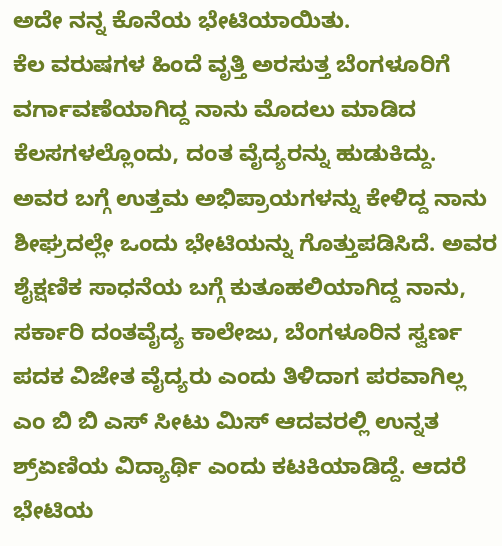ಅದೇ ನನ್ನ ಕೊನೆಯ ಭೇಟಿಯಾಯಿತು.
ಕೆಲ ವರುಷಗಳ ಹಿಂದೆ ವೃತ್ತಿ ಅರಸುತ್ತ ಬೆಂಗಳೂರಿಗೆ ವರ್ಗಾವಣೆಯಾಗಿದ್ದ ನಾನು ಮೊದಲು ಮಾಡಿದ ಕೆಲಸಗಳಲ್ಲೊಂದು, ದಂತ ವೈದ್ಯರನ್ನು ಹುಡುಕಿದ್ದು. ಅವರ ಬಗ್ಗೆ ಉತ್ತಮ ಅಭಿಪ್ರಾಯಗಳನ್ನು ಕೇಳಿದ್ದ ನಾನು ಶೀಘ್ರದಲ್ಲೇ ಒಂದು ಭೇಟಿಯನ್ನು ಗೊತ್ತುಪಡಿಸಿದೆ. ಅವರ ಶೈಕ್ಷಣಿಕ ಸಾಧನೆಯ ಬಗ್ಗೆ ಕುತೂಹಲಿಯಾಗಿದ್ದ ನಾನು, ಸರ್ಕಾರಿ ದಂತವೈದ್ಯ ಕಾಲೇಜು, ಬೆಂಗಳೂರಿನ ಸ್ವರ್ಣ ಪದಕ ವಿಜೇತ ವೈದ್ಯರು ಎಂದು ತಿಳಿದಾಗ ಪರವಾಗಿಲ್ಲ ಎಂ ಬಿ ಬಿ ಎಸ್ ಸೀಟು ಮಿಸ್ ಆದವರಲ್ಲಿ ಉನ್ನತ ಶ್ರ್ಏಣಿಯ ವಿದ್ಯಾರ್ಥಿ ಎಂದು ಕಟಕಿಯಾಡಿದ್ದೆ. ಆದರೆ ಭೇಟಿಯ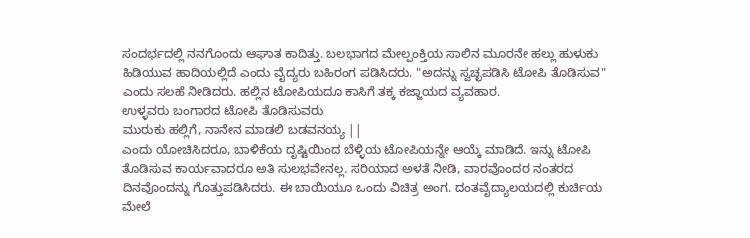ಸಂದರ್ಭದಲ್ಲಿ ನನಗೊಂದು ಆಘಾತ ಕಾದಿತ್ತು. ಬಲಭಾಗದ ಮೇಲ್ಪಂಕ್ತಿಯ ಸಾಲಿನ ಮೂರನೇ ಹಲ್ಲು ಹುಳುಕು ಹಿಡಿಯುವ ಹಾದಿಯಲ್ಲಿದೆ ಎಂದು ವೈದ್ಯರು ಬಹಿರಂಗ ಪಡಿಸಿದರು. "ಅದನ್ನು ಸ್ವಚ್ಛಪಡಿಸಿ ಟೋಪಿ ತೊಡಿಸುವ" ಎಂದು ಸಲಹೆ ನೀಡಿದರು. ಹಲ್ಲಿನ ಟೋಪಿಯದೂ ಕಾಸಿಗೆ ತಕ್ಕ ಕಜ್ಜಾಯದ ವ್ಯವಹಾರ.
ಉಳ್ಳವರು ಬಂಗಾರದ ಟೋಪಿ ತೊಡಿಸುವರು
ಮುರುಕು ಹಲ್ಲಿಗೆ, ನಾನೇನ ಮಾಡಲಿ ಬಡವನಯ್ಯ ||
ಎಂದು ಯೋಚಿಸಿದರೂ, ಬಾಳಿಕೆಯ ದೃಷ್ಟಿಯಿಂದ ಬೆಳ್ಳಿಯ ಟೋಪಿಯನ್ನೇ ಆಯ್ಕೆ ಮಾಡಿದೆ. ಇನ್ನು ಟೋಪಿ ತೊಡಿಸುವ ಕಾರ್ಯವಾದರೂ ಅತಿ ಸುಲಭವೇನಲ್ಲ. ಸರಿಯಾದ ಅಳತೆ ನೀಡಿ, ವಾರವೊಂದರ ನಂತರದ ದಿನವೊಂದನ್ನು ಗೊತ್ತುಪಡಿಸಿದರು. ಈ ಬಾಯಿಯೂ ಒಂದು ವಿಚಿತ್ರ ಅಂಗ. ದಂತವೈದ್ಯಾಲಯದಲ್ಲಿ ಕುರ್ಚಿಯ ಮೇಲೆ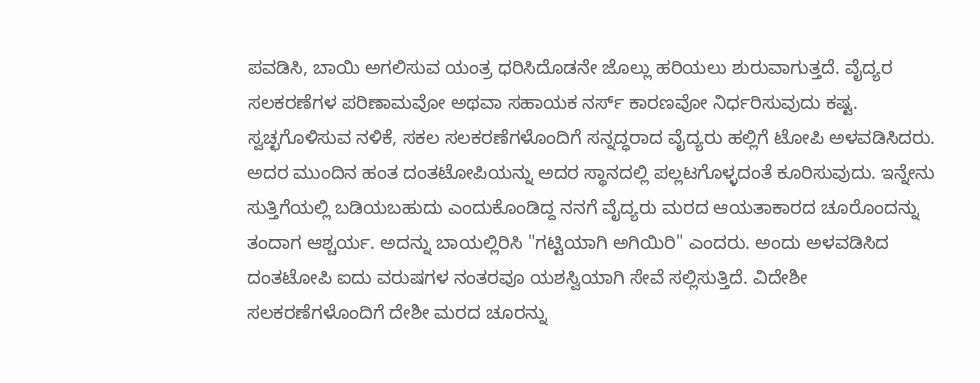ಪವಡಿಸಿ, ಬಾಯಿ ಅಗಲಿಸುವ ಯಂತ್ರ ಧರಿಸಿದೊಡನೇ ಜೊಲ್ಲು ಹರಿಯಲು ಶುರುವಾಗುತ್ತದೆ. ವೈದ್ಯರ ಸಲಕರಣೆಗಳ ಪರಿಣಾಮವೋ ಅಥವಾ ಸಹಾಯಕ ನರ್ಸ್ ಕಾರಣವೋ ನಿರ್ಧರಿಸುವುದು ಕಷ್ಟ. ಸ್ವಚ್ಛಗೊಳಿಸುವ ನಳಿಕೆ, ಸಕಲ ಸಲಕರಣೆಗಳೊಂದಿಗೆ ಸನ್ನದ್ಧರಾದ ವೈದ್ಯರು ಹಲ್ಲಿಗೆ ಟೋಪಿ ಅಳವಡಿಸಿದರು. ಅದರ ಮುಂದಿನ ಹಂತ ದಂತಟೋಪಿಯನ್ನು ಅದರ ಸ್ಥಾನದಲ್ಲಿ ಪಲ್ಲಟಗೊಳ್ಳದಂತೆ ಕೂರಿಸುವುದು. ಇನ್ನೇನು ಸುತ್ತಿಗೆಯಲ್ಲಿ ಬಡಿಯಬಹುದು ಎಂದುಕೊಂಡಿದ್ದ ನನಗೆ ವೈದ್ಯರು ಮರದ ಆಯತಾಕಾರದ ಚೂರೊಂದನ್ನು ತಂದಾಗ ಆಶ್ಚರ್ಯ. ಅದನ್ನು ಬಾಯಲ್ಲಿರಿಸಿ "ಗಟ್ಟಿಯಾಗಿ ಅಗಿಯಿರಿ" ಎಂದರು. ಅಂದು ಅಳವಡಿಸಿದ ದಂತಟೋಪಿ ಐದು ವರುಷಗಳ ನಂತರವೂ ಯಶಸ್ವಿಯಾಗಿ ಸೇವೆ ಸಲ್ಲಿಸುತ್ತಿದೆ. ವಿದೇಶೀ ಸಲಕರಣೆಗಳೊಂದಿಗೆ ದೇಶೀ ಮರದ ಚೂರನ್ನು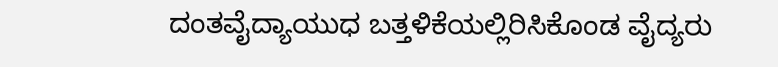ದಂತವೈದ್ಯಾಯುಧ ಬತ್ತಳಿಕೆಯಲ್ಲಿರಿಸಿಕೊಂಡ ವೈದ್ಯರು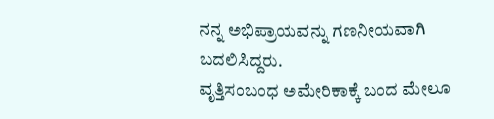ನನ್ನ ಅಭಿಪ್ರಾಯವನ್ನು ಗಣನೀಯವಾಗಿ ಬದಲಿಸಿದ್ದರು.
ವೃತ್ತಿಸಂಬಂಧ ಅಮೇರಿಕಾಕ್ಕೆ ಬಂದ ಮೇಲೂ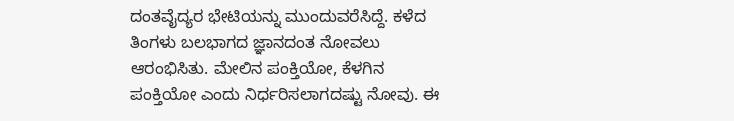ದಂತವೈದ್ಯರ ಭೇಟಿಯನ್ನು ಮುಂದುವರೆಸಿದ್ದೆ. ಕಳೆದ ತಿಂಗಳು ಬಲಭಾಗದ ಜ್ಞಾನದಂತ ನೋವಲು ಆರಂಭಿಸಿತು. ಮೇಲಿನ ಪಂಕ್ತಿಯೋ, ಕೆಳಗಿನ ಪಂಕ್ತಿಯೋ ಎಂದು ನಿರ್ಧರಿಸಲಾಗದಷ್ಟು ನೋವು. ಈ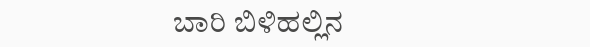ಬಾರಿ ಬಿಳಿಹಲ್ಲಿನ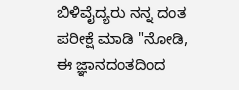ಬಿಳಿವೈದ್ಯರು ನನ್ನ ದಂತ ಪರೀಕ್ಷೆ ಮಾಡಿ "ನೋಡಿ, ಈ ಜ್ಞಾನದಂತದಿಂದ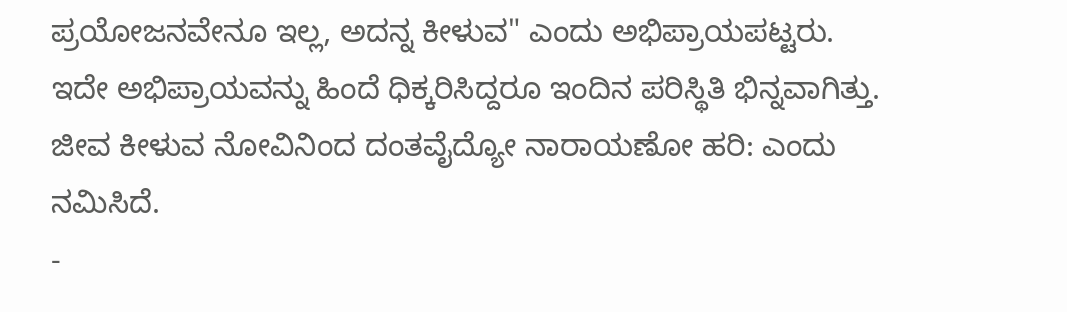ಪ್ರಯೋಜನವೇನೂ ಇಲ್ಲ, ಅದನ್ನ ಕೀಳುವ" ಎಂದು ಅಭಿಪ್ರಾಯಪಟ್ಟರು. ಇದೇ ಅಭಿಪ್ರಾಯವನ್ನು ಹಿಂದೆ ಧಿಕ್ಕರಿಸಿದ್ದರೂ ಇಂದಿನ ಪರಿಸ್ಥಿತಿ ಭಿನ್ನವಾಗಿತ್ತು. ಜೀವ ಕೀಳುವ ನೋವಿನಿಂದ ದಂತವೈದ್ಯೋ ನಾರಾಯಣೋ ಹರಿ: ಎಂದು ನಮಿಸಿದೆ.
-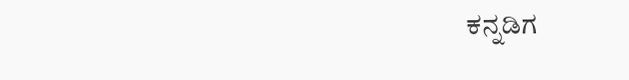ಕನ್ನಡಿಗ